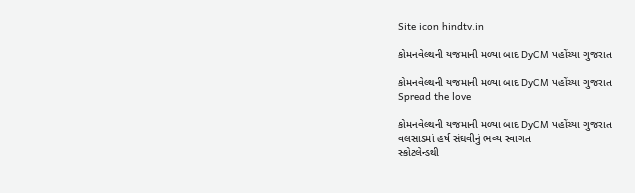Site icon hindtv.in

કોમનવેલ્થની યજમાની મળ્યા બાદ DyCM પહોંચ્યા ગુજરાત

કોમનવેલ્થની યજમાની મળ્યા બાદ DyCM પહોંચ્યા ગુજરાત
Spread the love

કોમનવેલ્થની યજમાની મળ્યા બાદ DyCM પહોંચ્યા ગુજરાત
વલસાડમાં હર્ષ સંઘવીનું ભવ્ય સ્વાગત
સ્કોટલેન્ડથી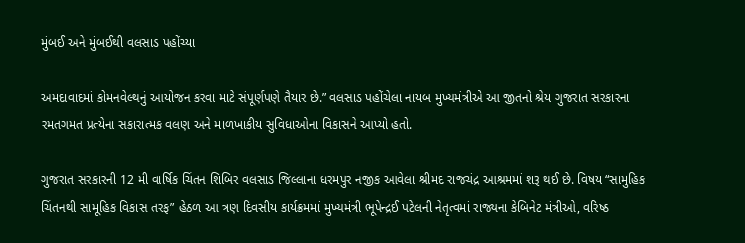મુંબઈ અને મુંબઈથી વલસાડ પહોંચ્યા

અમદાવાદમાં કોમનવેલ્થનું આયોજન કરવા માટે સંપૂર્ણપણે તૈયાર છે.” વલસાડ પહોંચેલા નાયબ મુખ્યમંત્રીએ આ જીતનો શ્રેય ગુજરાત સરકારના રમતગમત પ્રત્યેના સકારાત્મક વલણ અને માળખાકીય સુવિધાઓના વિકાસને આપ્યો હતો.

ગુજરાત સરકારની 12 મી વાર્ષિક ચિંતન શિબિર વલસાડ જિલ્લાના ધરમપુર નજીક આવેલા શ્રીમદ રાજચંદ્ર આશ્રમમાં શરૂ થઈ છે. વિષય “સામુહિક ચિંતનથી સામૂહિક વિકાસ તરફ” હેઠળ આ ત્રણ દિવસીય કાર્યક્રમમાં મુખ્યમંત્રી ભૂપેન્દ્રઈ પટેલની નેતૃત્વમાં રાજ્યના કેબિનેટ મંત્રીઓ, વરિષ્ઠ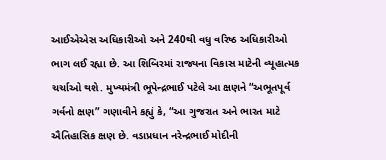આઈએએસ અધિકારીઓ અને 240થી વધુ વરિષ્ઠ અધિકારીઓ ભાગ લઈ રહ્યા છે. આ શિબિરમાં રાજ્યના વિકાસ માટેની વ્યૂહાત્મક ચર્ચાઓ થશે. મુખ્યમંત્રી ભૂપેન્દ્રભાઈ પટેલે આ ક્ષણને “અભૂતપૂર્વ ગર્વનો ક્ષણ” ગણાવીને કહ્યું કે, “આ ગુજરાત અને ભારત માટે ઐતિહાસિક ક્ષણ છે. વડાપ્રધાન નરેન્દ્રભાઈ મોદીની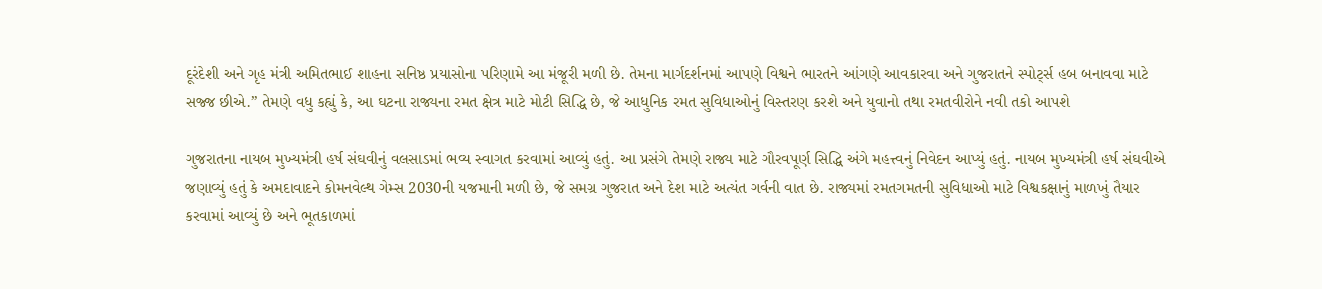દૂરંદેશી અને ગૃહ મંત્રી અમિતભાઈ શાહના સનિષ્ઠ પ્રયાસોના પરિણામે આ મંજૂરી મળી છે. તેમના માર્ગદર્શનમાં આપણે વિશ્વને ભારતને આંગણે આવકારવા અને ગુજરાતને સ્પોર્ટ્સ હબ બનાવવા માટે સજ્જ છીએ.” તેમણે વધુ કહ્યું કે, આ ઘટના રાજ્યના રમત ક્ષેત્ર માટે મોટી સિદ્ધિ છે, જે આધુનિક રમત સુવિધાઓનું વિસ્તરણ કરશે અને યુવાનો તથા રમતવીરોને નવી તકો આપશે

ગુજરાતના નાયબ મુખ્યમંત્રી હર્ષ સંઘવીનું વલસાડમાં ભવ્ય સ્વાગત કરવામાં આવ્યું હતું. આ પ્રસંગે તેમણે રાજ્ય માટે ગૌરવપૂર્ણ સિદ્ધિ અંગે મહત્ત્વનું નિવેદન આપ્યું હતું. નાયબ મુખ્યમંત્રી હર્ષ સંઘવીએ જણાવ્યું હતું કે અમદાવાદને કોમનવેલ્થ ગેમ્સ 2030ની યજમાની મળી છે, જે સમગ્ર ગુજરાત અને દેશ માટે અત્યંત ગર્વની વાત છે. રાજ્યમાં રમતગમતની સુવિધાઓ માટે વિશ્વકક્ષાનું માળખું તૈયાર કરવામાં આવ્યું છે અને ભૂતકાળમાં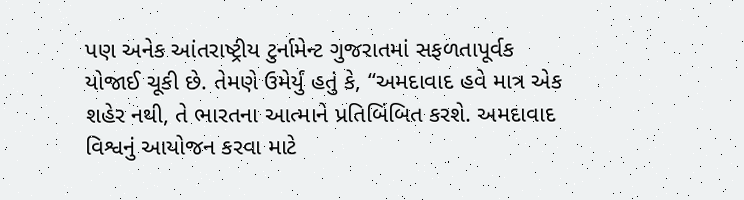પણ અનેક આંતરાષ્ટ્રીય ટુર્નામેન્ટ ગુજરાતમાં સફળતાપૂર્વક યોજાઈ ચૂકી છે. તેમણે ઉમેર્યું હતું કે, “અમદાવાદ હવે માત્ર એક શહેર નથી, તે ભારતના આત્માને પ્રતિબિંબિત કરશે. અમદાવાદ વિશ્વનું આયોજન કરવા માટે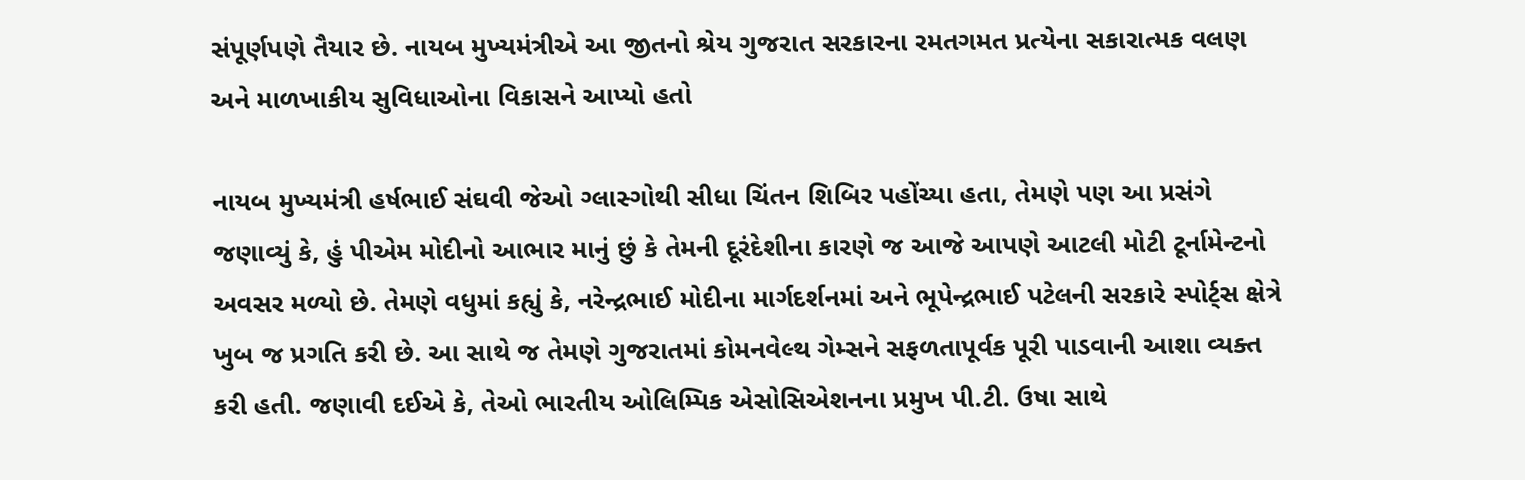સંપૂર્ણપણે તૈયાર છે. નાયબ મુખ્યમંત્રીએ આ જીતનો શ્રેય ગુજરાત સરકારના રમતગમત પ્રત્યેના સકારાત્મક વલણ અને માળખાકીય સુવિધાઓના વિકાસને આપ્યો હતો

નાયબ મુખ્યમંત્રી હર્ષભાઈ સંઘવી જેઓ ગ્લાસ્ગોથી સીધા ચિંતન શિબિર પહોંચ્યા હતા, તેમણે પણ આ પ્રસંગે જણાવ્યું કે, હું પીએમ મોદીનો આભાર માનું છું કે તેમની દૂરંદેશીના કારણે જ આજે આપણે આટલી મોટી ટૂર્નામેન્ટનો અવસર મળ્યો છે. તેમણે વધુમાં કહ્યું કે, નરેન્દ્રભાઈ મોદીના માર્ગદર્શનમાં અને ભૂપેન્દ્રભાઈ પટેલની સરકારે સ્પોર્ટ્સ ક્ષેત્રે ખુબ જ પ્રગતિ કરી છે. આ સાથે જ તેમણે ગુજરાતમાં કોમનવેલ્થ ગેમ્સને સફળતાપૂર્વક પૂરી પાડવાની આશા વ્યક્ત કરી હતી. જણાવી દઈએ કે, તેઓ ભારતીય ઓલિમ્પિક એસોસિએશનના પ્રમુખ પી.ટી. ઉષા સાથે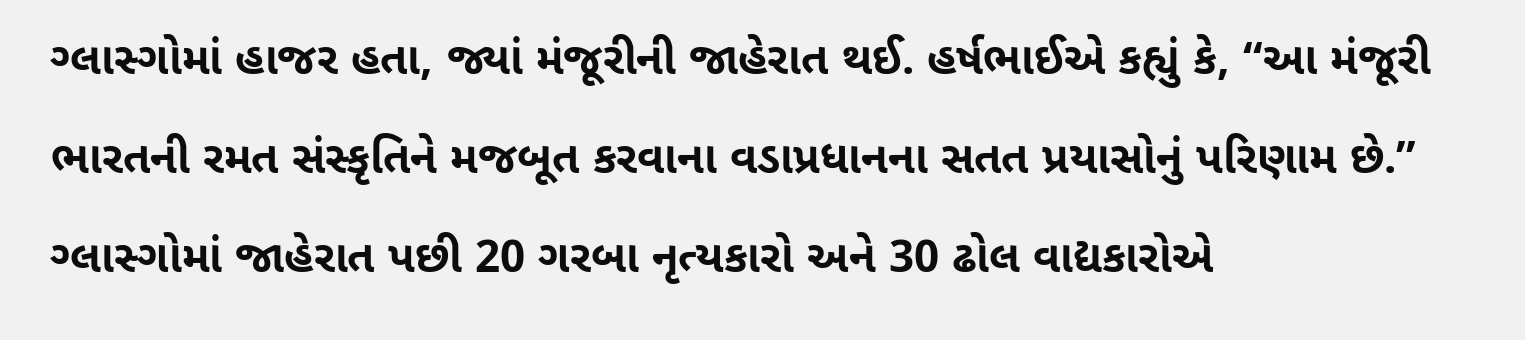ગ્લાસ્ગોમાં હાજર હતા, જ્યાં મંજૂરીની જાહેરાત થઈ. હર્ષભાઈએ કહ્યું કે, “આ મંજૂરી ભારતની રમત સંસ્કૃતિને મજબૂત કરવાના વડાપ્રધાનના સતત પ્રયાસોનું પરિણામ છે.” ગ્લાસ્ગોમાં જાહેરાત પછી 20 ગરબા નૃત્યકારો અને 30 ઢોલ વાદ્યકારોએ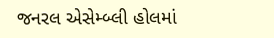જનરલ એસેમ્બ્લી હોલમાં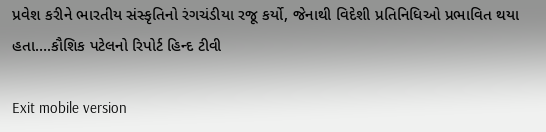પ્રવેશ કરીને ભારતીય સંસ્કૃતિનો રંગચંડીયા રજૂ કર્યો, જેનાથી વિદેશી પ્રતિનિધિઓ પ્રભાવિત થયા હતા….કૌશિક પટેલનો રિપોર્ટ હિન્દ ટીવી

Exit mobile version